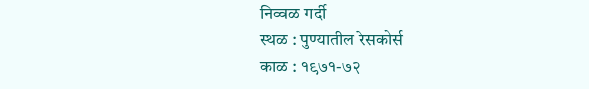निव्वळ गर्दी
स्थळ : पुण्यातील रेसकोर्स
काळ : १९७१-७२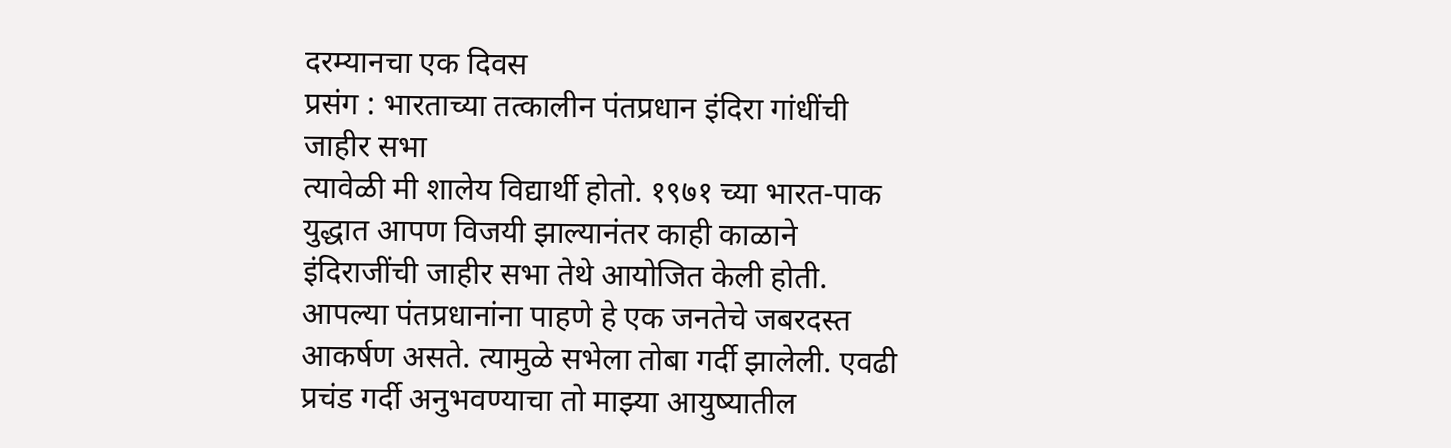दरम्यानचा एक दिवस
प्रसंग : भारताच्या तत्कालीन पंतप्रधान इंदिरा गांधींची जाहीर सभा
त्यावेळी मी शालेय विद्यार्थी होतो. १९७१ च्या भारत-पाक युद्धात आपण विजयी झाल्यानंतर काही काळाने इंदिराजींची जाहीर सभा तेथे आयोजित केली होती. आपल्या पंतप्रधानांना पाहणे हे एक जनतेचे जबरदस्त आकर्षण असते. त्यामुळे सभेला तोबा गर्दी झालेली. एवढी प्रचंड गर्दी अनुभवण्याचा तो माझ्या आयुष्यातील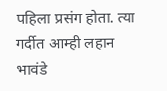पहिला प्रसंग होता. त्या गर्दीत आम्ही लहान भावंडे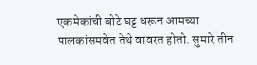एकमेकांची बोटे घट्ट धरून आमच्या पालकांसमवेत तेथे वावरत होतो. सुमारे तीन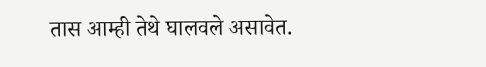तास आम्ही तेथे घालवले असावेत.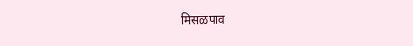मिसळपाव